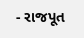- રાજપૂત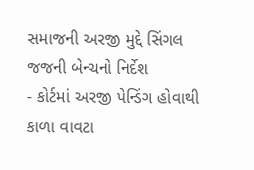સમાજની અરજી મુદ્દે સિંગલ જજની બેન્ચનો નિર્દેશ
- કોર્ટમાં અરજી પેન્ડિંગ હોવાથી કાળા વાવટા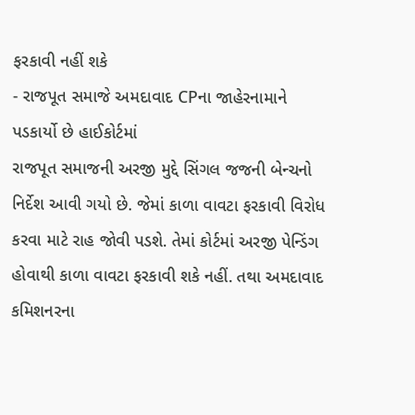ફરકાવી નહીં શકે
- રાજપૂત સમાજે અમદાવાદ CPના જાહેરનામાને પડકાર્યો છે હાઈકોર્ટમાં
રાજપૂત સમાજની અરજી મુદ્દે સિંગલ જજની બેન્ચનો નિર્દેશ આવી ગયો છે. જેમાં કાળા વાવટા ફરકાવી વિરોધ કરવા માટે રાહ જોવી પડશે. તેમાં કોર્ટમાં અરજી પેન્ડિંગ હોવાથી કાળા વાવટા ફરકાવી શકે નહીં. તથા અમદાવાદ કમિશનરના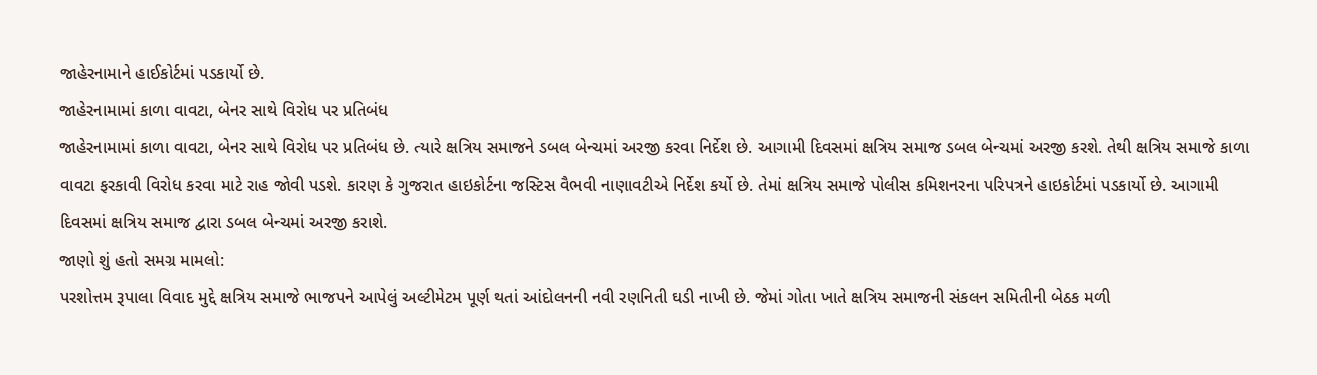જાહેરનામાને હાઈકોર્ટમાં પડકાર્યો છે.
જાહેરનામામાં કાળા વાવટા, બેનર સાથે વિરોધ પર પ્રતિબંધ
જાહેરનામામાં કાળા વાવટા, બેનર સાથે વિરોધ પર પ્રતિબંધ છે. ત્યારે ક્ષત્રિય સમાજને ડબલ બેન્ચમાં અરજી કરવા નિર્દેશ છે. આગામી દિવસમાં ક્ષત્રિય સમાજ ડબલ બેન્ચમાં અરજી કરશે. તેથી ક્ષત્રિય સમાજે કાળા વાવટા ફરકાવી વિરોધ કરવા માટે રાહ જોવી પડશે. કારણ કે ગુજરાત હાઇકોર્ટના જસ્ટિસ વૈભવી નાણાવટીએ નિર્દેશ કર્યો છે. તેમાં ક્ષત્રિય સમાજે પોલીસ કમિશનરના પરિપત્રને હાઇકોર્ટમાં પડકાર્યો છે. આગામી દિવસમાં ક્ષત્રિય સમાજ દ્વારા ડબલ બેન્ચમાં અરજી કરાશે.
જાણો શું હતો સમગ્ર મામલો:
પરશોત્તમ રૂપાલા વિવાદ મુદ્દે ક્ષત્રિય સમાજે ભાજપને આપેલું અલ્ટીમેટમ પૂર્ણ થતાં આંદોલનની નવી રણનિતી ઘડી નાખી છે. જેમાં ગોતા ખાતે ક્ષત્રિય સમાજની સંકલન સમિતીની બેઠક મળી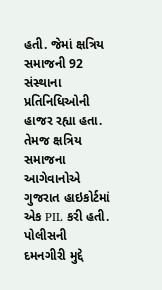હતી. જેમાં ક્ષત્રિય સમાજની 92 સંસ્થાના પ્રતિનિધિઓની હાજર રહ્યા હતા. તેમજ ક્ષત્રિય સમાજના આગેવાનોએ ગુજરાત હાઇકોર્ટમાં એક PIL કરી હતી. પોલીસની દમનગીરી મુદ્દે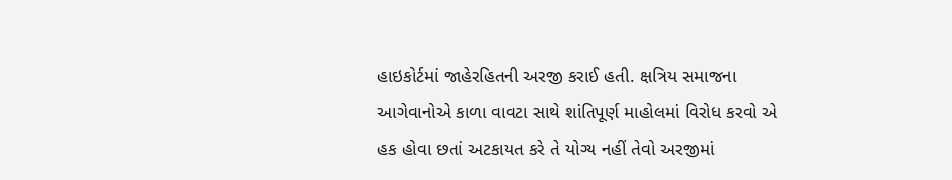હાઇકોર્ટમાં જાહેરહિતની અરજી કરાઈ હતી. ક્ષત્રિય સમાજના આગેવાનોએ કાળા વાવટા સાથે શાંતિપૂર્ણ માહોલમાં વિરોધ કરવો એ હક હોવા છતાં અટકાયત કરે તે યોગ્ય નહીં તેવો અરજીમાં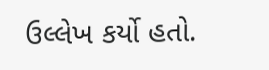ઉલ્લેખ કર્યો હતો.